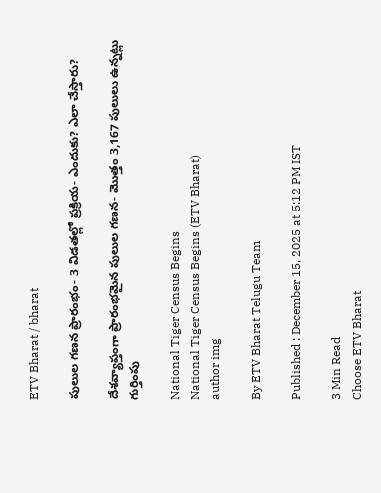ETV Bharat / bharat

పులుల గణన ప్రారంభం- 3 విడతల్లో ప్రక్రియ- ఎందుకు? ఎలా చేస్తారు?

దేశవ్యాప్తంగా ప్రారంభమైన పులుల గణన- మొత్తం 3,167 పులులు ఉన్నట్లు గుర్తింపు

National Tiger Census Begins
National Tiger Census Begins (ETV Bharat)
author img

By ETV Bharat Telugu Team

Published : December 15, 2025 at 5:12 PM IST

3 Min Read
Choose ETV Bharat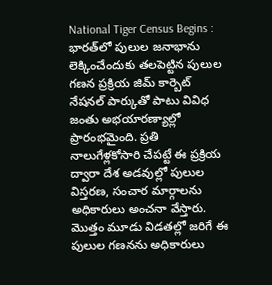National Tiger Census Begins : భారత్‌లో పులుల జనాభాను లెక్కించేందుకు తలపెట్టిన పులుల గణన ప్రక్రియ జిమ్‌ కార్బెట్‌ నేషనల్‌ పార్కుతో పాటు వివిధ జంతు అభయారణ్యాల్లో ప్రారంభమైంది. ప్రతి నాలుగేళ్లకోసారి చేపట్టే ఈ ప్రక్రియ ద్వారా దేశ అడవుల్లో పులుల విస్తరణ, సంచార మార్గాలను అధికారులు అంచనా వేస్తారు. మొత్తం మూడు విడతల్లో జరిగే ఈ పులుల గణనను అధికారులు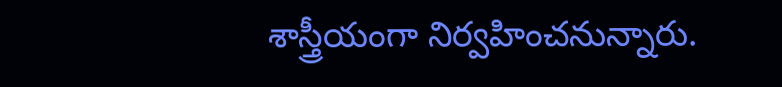శాస్త్రీయంగా నిర్వహించనున్నారు.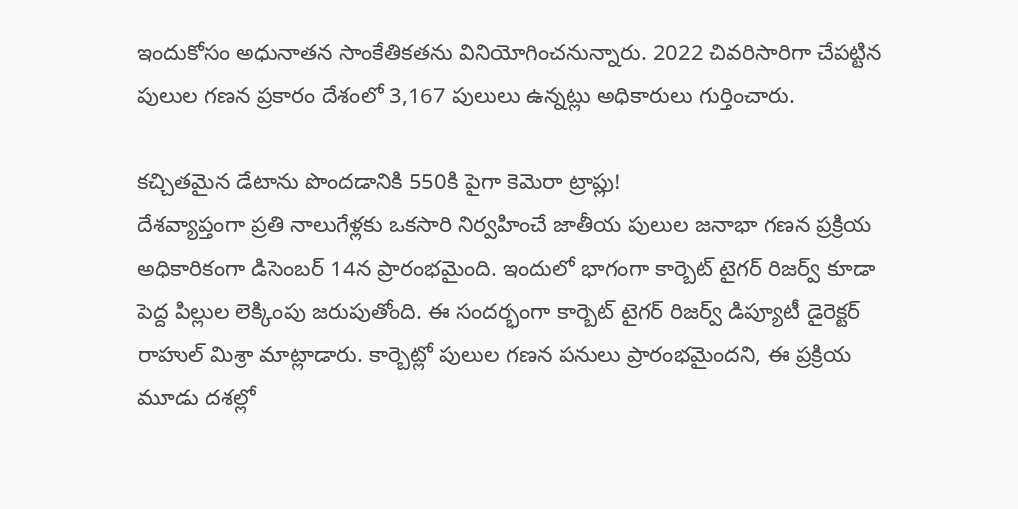ఇందుకోసం అధునాతన సాంకేతికతను వినియోగించనున్నారు. 2022 చివరిసారిగా చేపట్టిన పులుల గణన ప్రకారం దేశంలో 3,167 పులులు ఉన్నట్లు అధికారులు గుర్తించారు.

కచ్చితమైన డేటాను పొందడానికి 550కి పైగా కెమెరా ట్రాప్లు!
దేశవ్యాప్తంగా ప్రతి నాలుగేళ్లకు ఒకసారి నిర్వహించే జాతీయ పులుల జనాభా గణన ప్రక్రియ అధికారికంగా డిసెంబర్ 14న ప్రారంభమైంది. ఇందులో భాగంగా కార్బెట్ టైగర్ రిజర్వ్ కూడా పెద్ద పిల్లుల లెక్కింపు జరుపుతోంది. ఈ సందర్భంగా కార్బెట్ టైగర్ రిజర్వ్ డిప్యూటీ డైరెక్టర్ రాహుల్ మిశ్రా మాట్లాడారు. కార్బెట్లో పులుల గణన పనులు ప్రారంభమైందని, ఈ ప్రక్రియ మూడు దశల్లో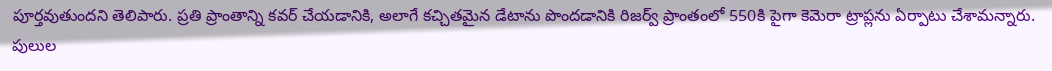పూర్తవుతుందని తెలిపారు. ప్రతి ప్రాంతాన్ని కవర్ చేయడానికి, అలాగే కచ్చితమైన డేటాను పొందడానికి రిజర్వ్ ప్రాంతంలో 550కి పైగా కెమెరా ట్రాప్లను ఏర్పాటు చేశామన్నారు. పులుల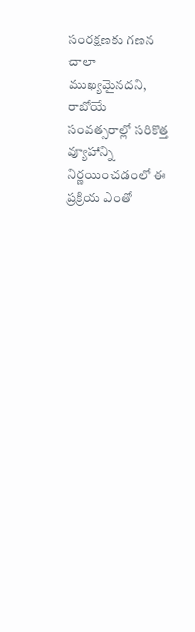సంరక్షణకు గణన చాలా ముఖ్యమైనదని, రాబోయే సంవత్సరాల్లో సరికొత్త వ్యూహాన్ని నిర్ణయించడంలో ఈ ప్రక్రియ ఎంతో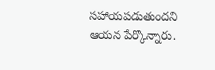సహాయపడుతుందని ఆయన పేర్కొన్నారు.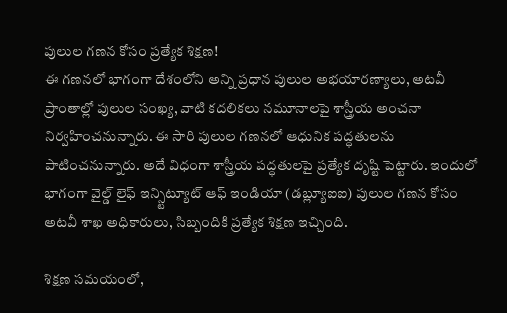పులుల గణన కోసం ప్రత్యేక శిక్షణ!
ఈ గణనలో భాగంగా దేశంలోని అన్ని ప్రధాన పులుల అభయారణ్యాలు, అటవీ ప్రాంతాల్లో పులుల సంఖ్య, వాటి కదలికలు నమూనాలపై శాస్త్రీయ అంచనా నిర్వహించనున్నారు. ఈ సారి పులుల గణనలో ఆధునిక పద్ధతులను పాటించనున్నారు. అదే విధంగా శాస్త్రీయ పద్ధతులపై ప్రత్యేక దృష్టి పెట్టారు. ఇందులో భాగంగా వైల్డ్ లైఫ్ ఇన్స్టిట్యూట్ ఆఫ్ ఇండియా (డబ్ల్యూఐఐ) పులుల గణన కోసం అటవీ శాఖ అధికారులు, సిబ్బందికి ప్రత్యేక శిక్షణ ఇచ్చింది.

శిక్షణ సమయంలో,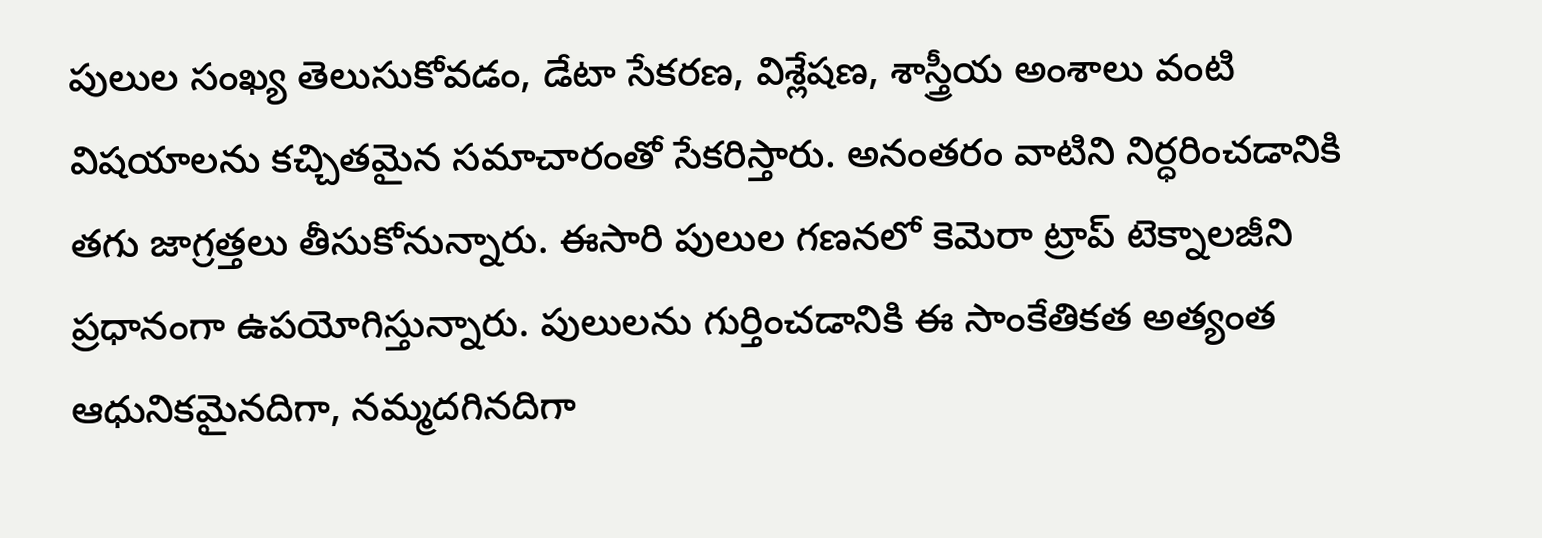పులుల సంఖ్య తెలుసుకోవడం, డేటా సేకరణ, విశ్లేషణ, శాస్త్రీయ అంశాలు వంటి విషయాలను కచ్చితమైన సమాచారంతో సేకరిస్తారు. అనంతరం వాటిని నిర్ధరించడానికి తగు జాగ్రత్తలు తీసుకోనున్నారు. ఈసారి పులుల గణనలో కెమెరా ట్రాప్ టెక్నాలజీని ప్రధానంగా ఉపయోగిస్తున్నారు. పులులను గుర్తించడానికి ఈ సాంకేతికత అత్యంత ఆధునికమైనదిగా, నమ్మదగినదిగా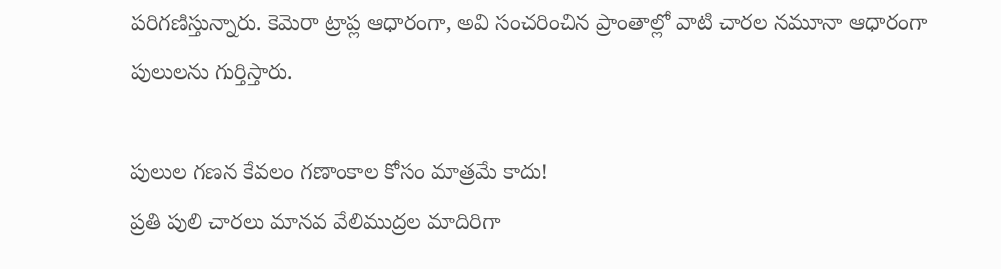పరిగణిస్తున్నారు. కెమెరా ట్రాప్ల ఆధారంగా, అవి సంచరించిన ప్రాంతాల్లో వాటి చారల నమూనా ఆధారంగా పులులను గుర్తిస్తారు.

పులుల గణన కేవలం గణాంకాల కోసం మాత్రమే కాదు!
ప్రతి పులి చారలు మానవ వేలిముద్రల మాదిరిగా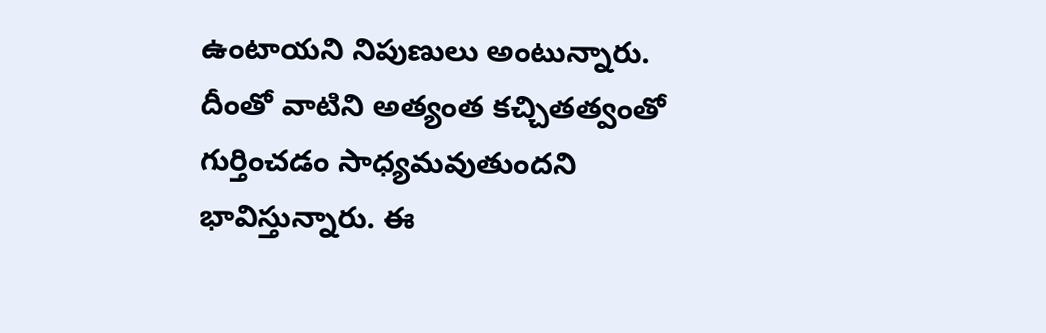ఉంటాయని నిపుణులు అంటున్నారు. దీంతో వాటిని అత్యంత కచ్చితత్వంతో గుర్తించడం సాధ్యమవుతుందని భావిస్తున్నారు. ఈ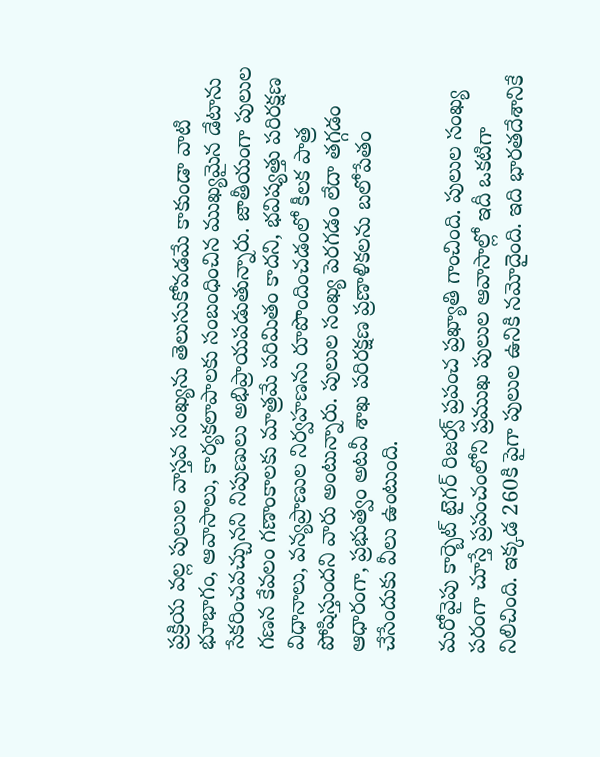ప్రక్రియ వల్ల పులుల వాస్తవ సంఖ్యను తెలుసుకోవడమే కాకుండా వాటి భూభాగం, ఆవాసాలు, కార్యకలాపాలకు సంబంధించిన ముఖ్యమైన డేటాను సేకరించవచ్చునని నిపుణులు అభిప్రాయపడుతున్నారు. జాతీయంగా పులుల గణన కేవలం గణాంకాలకు మాత్రమే పరిమితం కాదని, భవిష్యత్తు పరిరక్షణ విధానాలు, వన్యప్రాణుల నిర్వహణను రూపొందించడంలో కీలక పాత్ర పోషిస్తుందని వారు అంటున్నారు. పులుల సంఖ్య పెరగడం లేదా తగ్గడం ఆధారంగా, ప్రభుత్వం అటవీ శాఖ పరిరక్షణ ప్రణాళికలను బలోపేతం చేసేందుకు వీలు ఉంటుంది.

మరోవైపు కార్బెట్ టైగర్ రిజర్వ్ ప్రపంచ ప్రఖ్యాతి గాంచింది. పులుల సంఖ్య పరంగా చూస్తే ప్రపంచంలోని ప్రముఖ పులుల ఆవాసాల్లో ఇదీ ఒకటిగా నిలిచింది. ఇక్కడ 260కి పైగా పులుల ఉనికి నమోదైంది. ఇది భారతదేశానికే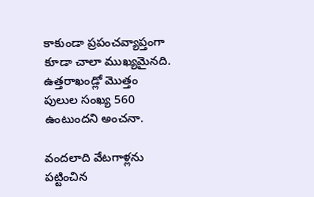కాకుండా ప్రపంచవ్యాప్తంగా కూడా చాలా ముఖ్యమైనది. ఉత్తరాఖండ్లో మొత్తం పులుల సంఖ్య 560 ఉంటుందని అంచనా.

వందలాది వేటగాళ్లను పట్టించిన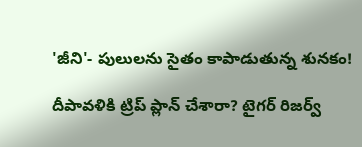'జీని'- పులులను సైతం కాపాడుతున్న శునకం!

దీపావళికి ట్రిప్ ప్లాన్ చేశారా? టైగర్ రిజర్వ్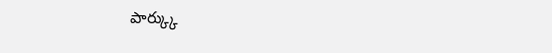పార్క్కు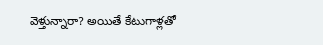వెళ్తున్నారా? అయితే కేటుగాళ్లతో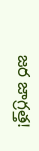జర జాగ్రత్త!